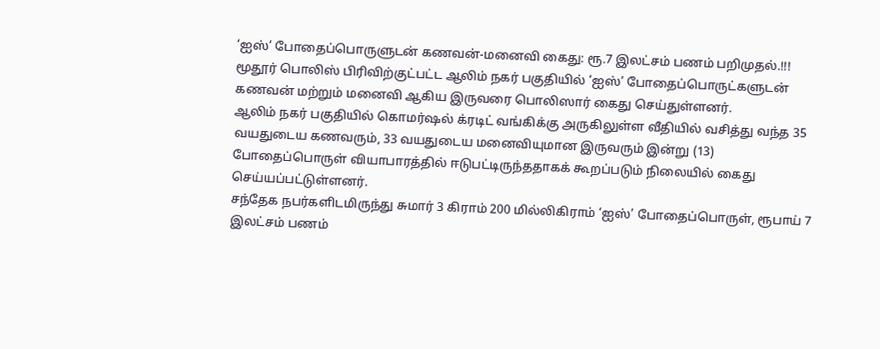‘ஐஸ்’ போதைப்பொருளுடன் கணவன்-மனைவி கைது: ரூ.7 இலட்சம் பணம் பறிமுதல்.!!!
மூதூர் பொலிஸ் பிரிவிற்குட்பட்ட ஆலிம் நகர் பகுதியில் ‘ஐஸ்’ போதைப்பொருட்களுடன் கணவன் மற்றும் மனைவி ஆகிய இருவரை பொலிஸார் கைது செய்துள்ளனர்.
ஆலிம் நகர் பகுதியில் கொமர்ஷல் க்ரடிட் வங்கிக்கு அருகிலுள்ள வீதியில் வசித்து வந்த 35 வயதுடைய கணவரும், 33 வயதுடைய மனைவியுமான இருவரும் இன்று (13) போதைப்பொருள் வியாபாரத்தில் ஈடுபட்டிருந்ததாகக் கூறப்படும் நிலையில் கைது செய்யப்பட்டுள்ளனர்.
சந்தேக நபர்களிடமிருந்து சுமார் 3 கிராம் 200 மில்லிகிராம் ‘ஐஸ்’ போதைப்பொருள், ரூபாய் 7 இலட்சம் பணம்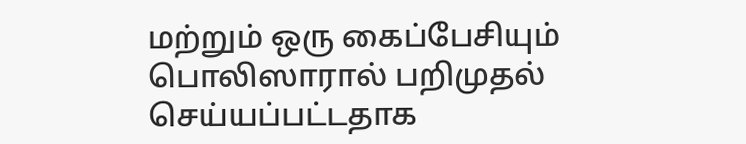மற்றும் ஒரு கைப்பேசியும் பொலிஸாரால் பறிமுதல் செய்யப்பட்டதாக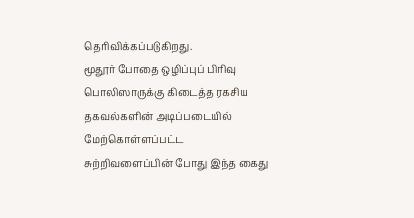தெரிவிக்கப்படுகிறது.
மூதூர் போதை ஒழிப்புப் பிரிவு பொலிஸாருக்கு கிடைத்த ரகசிய தகவல்களின் அடிப்படையில் மேற்கொள்ளப்பட்ட சுற்றிவளைப்பின் போது இந்த கைது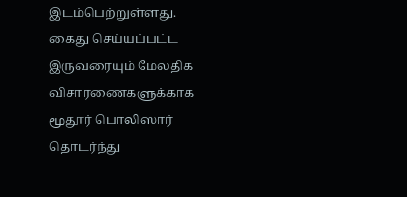இடம்பெற்றுள்ளது.
கைது செய்யப்பட்ட இருவரையும் மேலதிக விசாரணைகளுக்காக மூதூர் பொலிஸார் தொடர்ந்து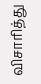விசாரித்து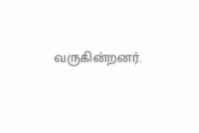வருகின்றனர்.